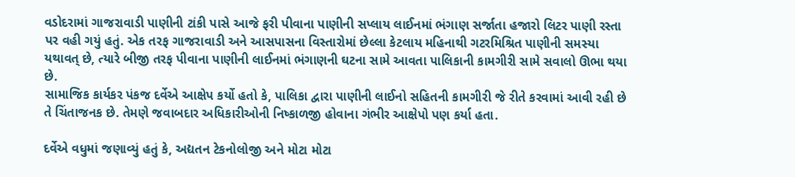વડોદરામાં ગાજરાવાડી પાણીની ટાંકી પાસે આજે ફરી પીવાના પાણીની સપ્લાય લાઈનમાં ભંગાણ સર્જાતા હજારો લિટર પાણી રસ્તા પર વહી ગયું હતું. એક તરફ ગાજરાવાડી અને આસપાસના વિસ્તારોમાં છેલ્લા કેટલાય મહિનાથી ગટરમિશ્રિત પાણીની સમસ્યા યથાવત્ છે, ત્યારે બીજી તરફ પીવાના પાણીની લાઈનમાં ભંગાણની ઘટના સામે આવતા પાલિકાની કામગીરી સામે સવાલો ઊભા થયા છે.
સામાજિક કાર્યકર પંકજ દર્વેએ આક્ષેપ કર્યો હતો કે, પાલિકા દ્વારા પાણીની લાઈનો સહિતની કામગીરી જે રીતે કરવામાં આવી રહી છે તે ચિંતાજનક છે. તેમણે જવાબદાર અધિકારીઓની નિષ્કાળજી હોવાના ગંભીર આક્ષેપો પણ કર્યા હતા.

દર્વેએ વધુમાં જણાવ્યું હતું કે, અદ્યતન ટેકનોલોજી અને મોટા મોટા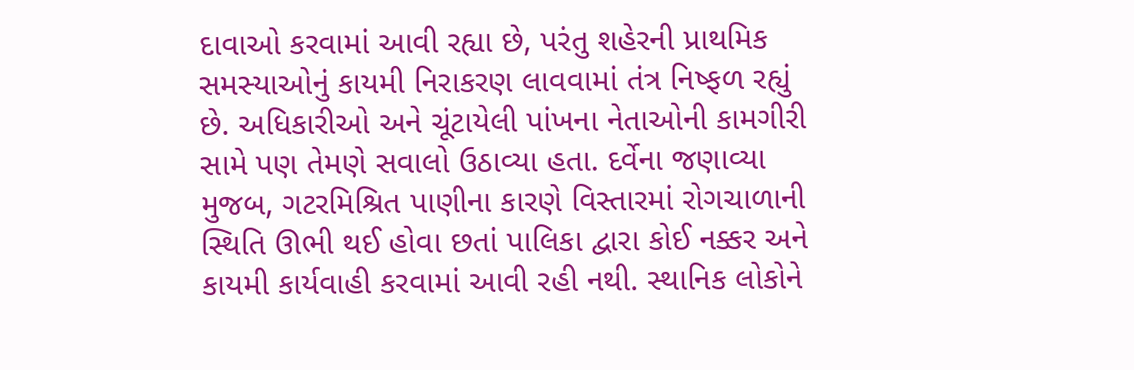દાવાઓ કરવામાં આવી રહ્યા છે, પરંતુ શહેરની પ્રાથમિક સમસ્યાઓનું કાયમી નિરાકરણ લાવવામાં તંત્ર નિષ્ફળ રહ્યું છે. અધિકારીઓ અને ચૂંટાયેલી પાંખના નેતાઓની કામગીરી સામે પણ તેમણે સવાલો ઉઠાવ્યા હતા. દર્વેના જણાવ્યા મુજબ, ગટરમિશ્રિત પાણીના કારણે વિસ્તારમાં રોગચાળાની સ્થિતિ ઊભી થઈ હોવા છતાં પાલિકા દ્વારા કોઈ નક્કર અને કાયમી કાર્યવાહી કરવામાં આવી રહી નથી. સ્થાનિક લોકોને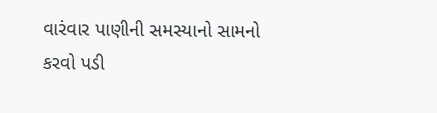વારંવાર પાણીની સમસ્યાનો સામનો કરવો પડી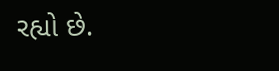રહ્યો છે.